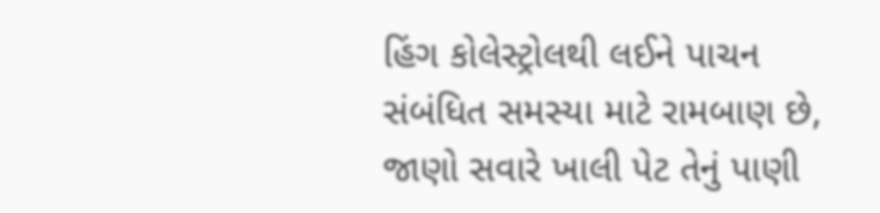હિંગ કોલેસ્ટ્રોલથી લઈને પાચન સંબંધિત સમસ્યા માટે રામબાણ છે, જાણો સવારે ખાલી પેટ તેનું પાણી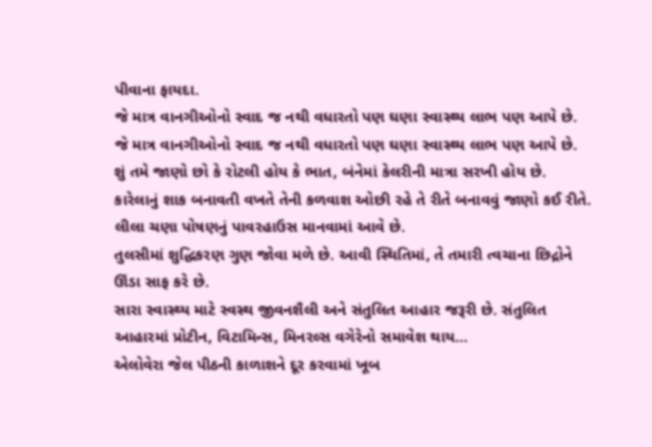પીવાના ફાયદા.
જે માત્ર વાનગીઓનો સ્વાદ જ નથી વધારતો પણ ઘણા સ્વાસ્થ્ય લાભ પણ આપે છે.
જે માત્ર વાનગીઓનો સ્વાદ જ નથી વધારતો પણ ઘણા સ્વાસ્થ્ય લાભ પણ આપે છે.
શું તમે જાણો છો કે રોટલી હોય કે ભાત, બંનેમાં કેલરીની માત્રા સરખી હોય છે.
કારેલાનું શાક બનાવતી વખતે તેની કળવાશ ઓછી રહે તે રીતે બનાવવું જાણો કઈ રીતે.
લીલા ચણા પોષણનું પાવરહાઉસ માનવામાં આવે છે.
તુલસીમાં શુદ્ધિકરણ ગુણ જોવા મળે છે. આવી સ્થિતિમાં, તે તમારી ત્વચાના છિદ્રોને ઊંડા સાફ કરે છે.
સારા સ્વાસ્થ્ય માટે સ્વસ્થ જીવનશૈલી અને સંતુલિત આહાર જરૂરી છે. સંતુલિત આહારમાં પ્રોટીન, વિટામિન્સ, મિનરલ્સ વગેરેનો સમાવેશ થાય…
એલોવેરા જેલ પીઠની કાળાશને દૂર કરવામાં ખૂબ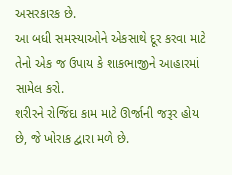અસરકારક છે.
આ બધી સમસ્યાઓને એકસાથે દૂર કરવા માટે તેનો એક જ ઉપાય કે શાકભાજીને આહારમાં સામેલ કરો.
શરીરને રોજિંદા કામ માટે ઊર્જાની જરૂર હોય છે, જે ખોરાક દ્વારા મળે છે.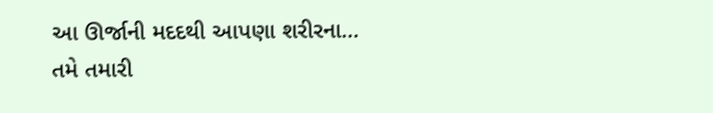આ ઊર્જાની મદદથી આપણા શરીરના…
તમે તમારી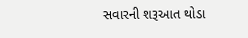સવારની શરૂઆત થોડા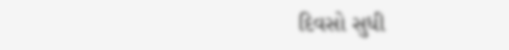દિવસો સુધી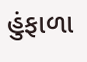હુંફાળા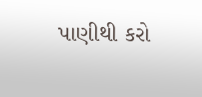પાણીથી કરો